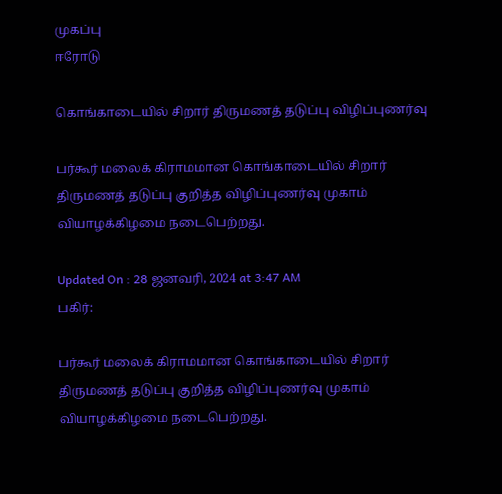முகப்பு
ஈரோடு

கொங்காடையில் சிறார் திருமணத் தடுப்பு விழிப்புணர்வு

பர்கூர் மலைக் கிராமமான கொங்காடையில் சிறார் திருமணத் தடுப்பு குறித்த விழிப்புணர்வு முகாம் வியாழக்கிழமை நடைபெற்றது.

Updated On : 28 ஜனவரி, 2024 at 3:47 AM
பகிர்:

பர்கூர் மலைக் கிராமமான கொங்காடையில் சிறார் திருமணத் தடுப்பு குறித்த விழிப்புணர்வு முகாம் வியாழக்கிழமை நடைபெற்றது.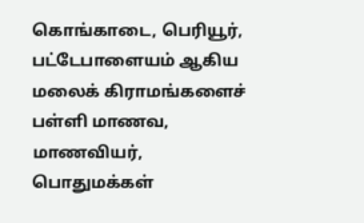கொங்காடை, பெரியூர், பட்டேபாளையம் ஆகிய மலைக் கிராமங்களைச் பள்ளி மாணவ, மாணவியர், பொதுமக்கள்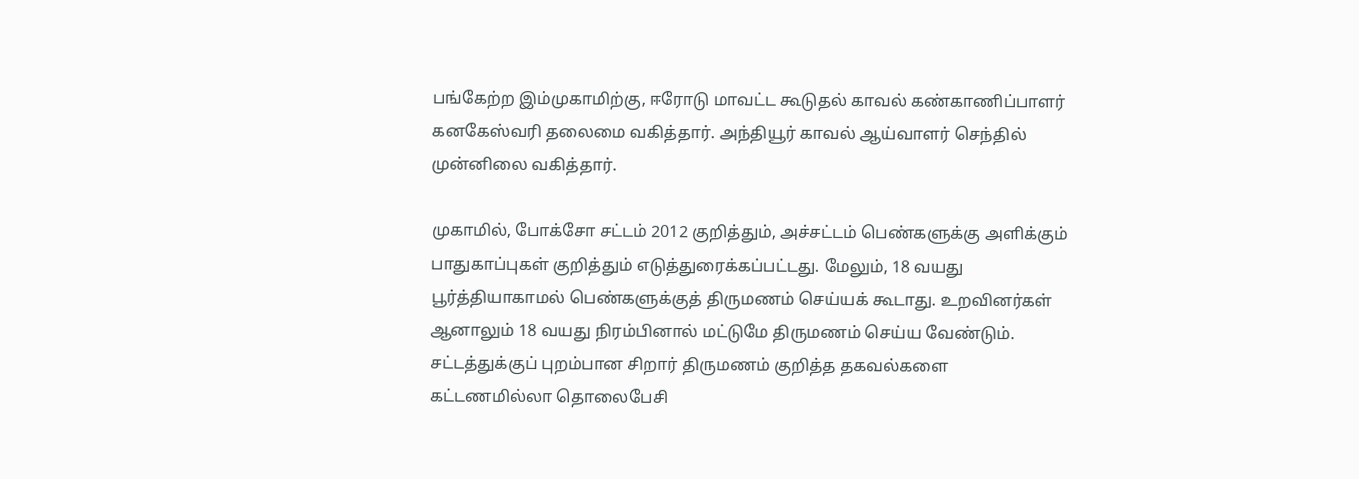பங்கேற்ற இம்முகாமிற்கு, ஈரோடு மாவட்ட கூடுதல் காவல் கண்காணிப்பாளர் கனகேஸ்வரி தலைமை வகித்தார். அந்தியூர் காவல் ஆய்வாளர் செந்தில் முன்னிலை வகித்தார்.

முகாமில், போக்சோ சட்டம் 2012 குறித்தும், அச்சட்டம் பெண்களுக்கு அளிக்கும் பாதுகாப்புகள் குறித்தும் எடுத்துரைக்கப்பட்டது. மேலும், 18 வயது பூர்த்தியாகாமல் பெண்களுக்குத் திருமணம் செய்யக் கூடாது. உறவினர்கள் ஆனாலும் 18 வயது நிரம்பினால் மட்டுமே திருமணம் செய்ய வேண்டும். சட்டத்துக்குப் புறம்பான சிறார் திருமணம் குறித்த தகவல்களை கட்டணமில்லா தொலைபேசி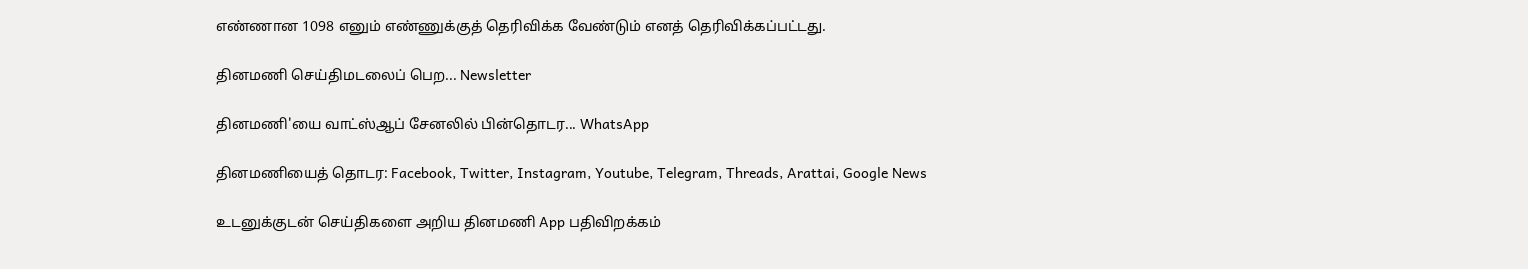எண்ணான 1098 எனும் எண்ணுக்குத் தெரிவிக்க வேண்டும் எனத் தெரிவிக்கப்பட்டது.

தினமணி செய்திமடலைப் பெற... Newsletter

தினமணி'யை வாட்ஸ்ஆப் சேனலில் பின்தொடர... WhatsApp

தினமணியைத் தொடர: Facebook, Twitter, Instagram, Youtube, Telegram, Threads, Arattai, Google News

உடனுக்குடன் செய்திகளை அறிய தினமணி App பதிவிறக்கம்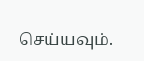செய்யவும்.